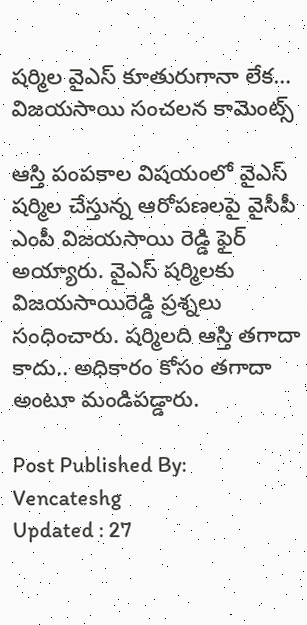షర్మిల వైఎస్ కూతురుగానా లేక… విజయసాయి సంచలన కామెంట్స్

ఆస్తి పంపకాల విషయంలో వైఎస్ షర్మిల చేస్తున్న ఆరోపణలపై వైసీపీ ఎంపీ విజయసాయి రెడ్డి ఫైర్ అయ్యారు. వైఎస్ షర్మిలకు విజయసాయిరెడ్డి ప్రశ్నలు సంధించారు. షర్మిలది ఆస్తి తగాదా కాదు.. అధికారం కోసం తగాదా అంటూ మండిపడ్డారు.

Post Published By: Vencateshg
Updated : 27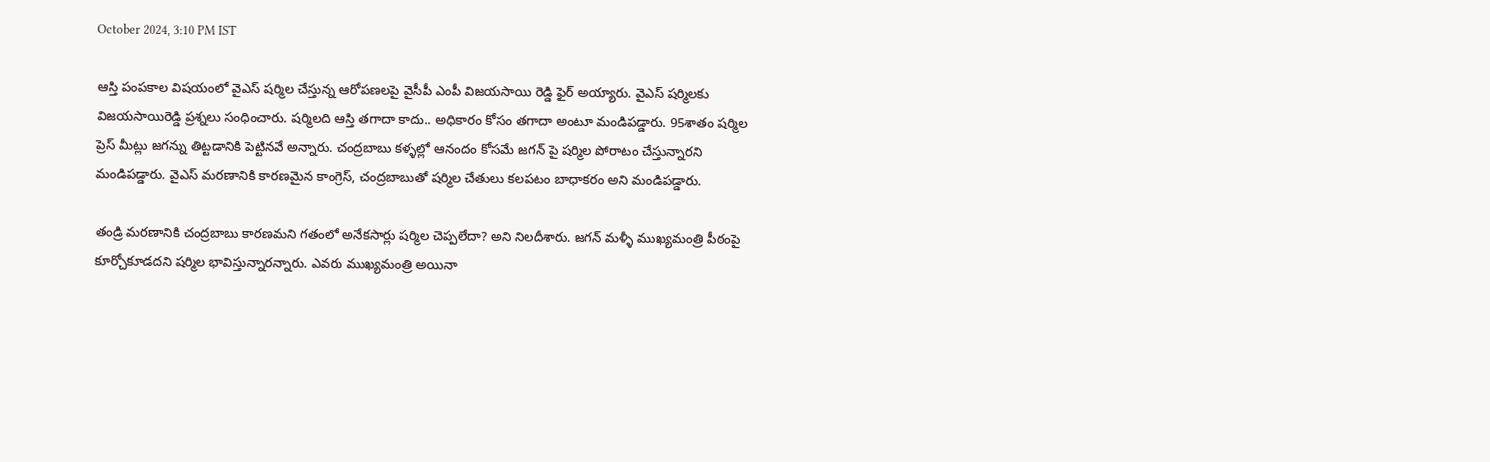October 2024, 3:10 PM IST

ఆస్తి పంపకాల విషయంలో వైఎస్ షర్మిల చేస్తున్న ఆరోపణలపై వైసీపీ ఎంపీ విజయసాయి రెడ్డి ఫైర్ అయ్యారు. వైఎస్ షర్మిలకు విజయసాయిరెడ్డి ప్రశ్నలు సంధించారు. షర్మిలది ఆస్తి తగాదా కాదు.. అధికారం కోసం తగాదా అంటూ మండిపడ్డారు. 95శాతం షర్మిల ప్రెస్ మీట్లు జగన్ను తిట్టడానికి పెట్టినవే అన్నారు. చంద్రబాబు కళ్ళల్లో ఆనందం కోసమే జగన్ పై షర్మిల పోరాటం చేస్తున్నారని మండిపడ్డారు. వైఎస్ మరణానికి కారణమైన కాంగ్రెస్, చంద్రబాబుతో షర్మిల చేతులు కలపటం బాధాకరం అని మండిపడ్డారు.

తండ్రి మరణానికి చంద్రబాబు కారణమని గతంలో అనేకసార్లు షర్మిల చెప్పలేదా? అని నిలదీశారు. జగన్ మళ్ళీ ముఖ్యమంత్రి పీఠంపై కూర్చోకూడదని షర్మిల భావిస్తున్నారన్నారు. ఎవరు ముఖ్యమంత్రి అయినా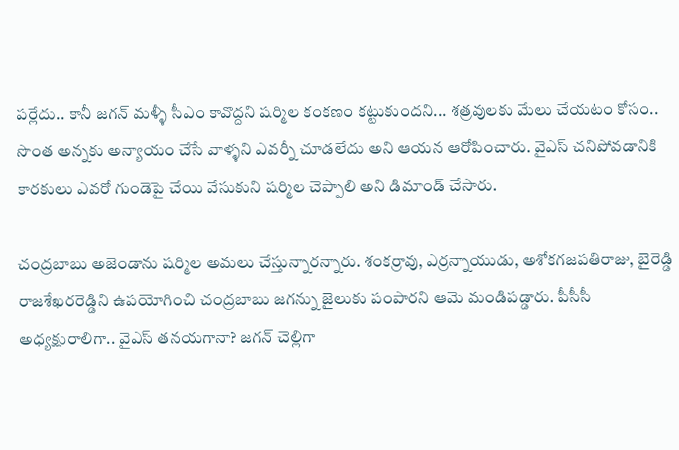పర్లేదు.. కానీ జగన్ మళ్ళీ సీఎం కావొద్దని షర్మిల‌‌ కంకణం కట్టుకుందని... శత్రవులకు మేలు చేయటం కోసం.. సొంత అన్నకు అన్యాయం చేసే వాళ్ళని ఎవర్నీ చూడలేదు అని ఆయన ఆరోపించారు. వైఎస్ చనిపోవడానికి కారకులు ఎవరో గుండెపై చేయి వేసుకుని షర్మిల చెప్పాలి అని డిమాండ్ చేసారు.

చంద్రబాబు అజెండాను షర్మిల‌ అమలు చేస్తున్నారన్నారు. శంకర్రావు, ఎర్రన్నాయుడు, అశోకగజపతిరాజు, బైరెడ్డి రాజశేఖరరెడ్డిని ఉపయోగించి చంద్రబాబు జగన్ను జైలుకు పంపారని ఆమె మండిపడ్డారు. పీసీసీ అధ్యక్షురాలిగా.. వైఎస్ తనయగానా? జగన్ చెల్లిగా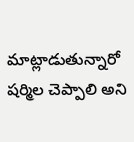మాట్లాడుతున్నారో షర్మిల చెప్పాలి అని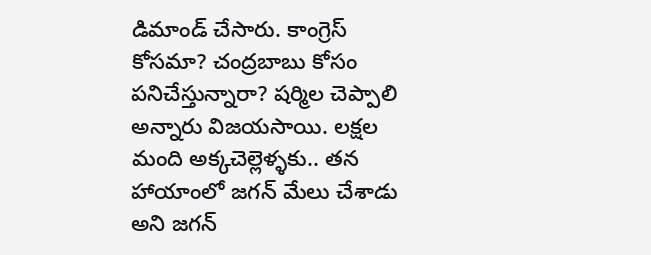డిమాండ్ చేసారు. కాంగ్రెస్ కోసమా? చంద్రబాబు కోసం పనిచేస్తున్నారా? షర్మిల‌ చెప్పాలి అన్నారు విజయసాయి. లక్షల మంది అక్కచెల్లెళ్ళకు.. తన హాయాంలో జగన్ మేలు చేశాడు అని జగన్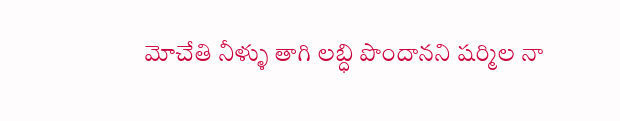మోచేతి నీళ్ళు తాగి లబ్ధి పొందానని షర్మిల నా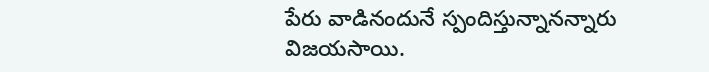పేరు వాడినందునే స్పందిస్తున్నానన్నారు విజయసాయి.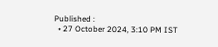Published :
  • 27 October 2024, 3:10 PM IST